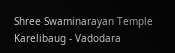Shree Swaminarayan Temple
Karelibaug - Vadodara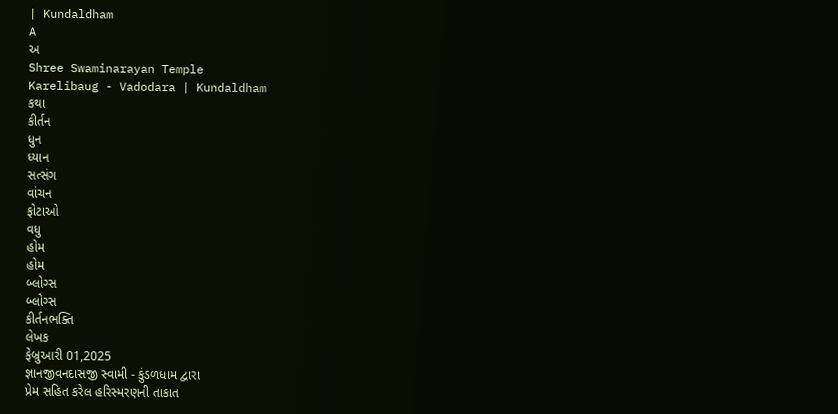| Kundaldham
A
અ
Shree Swaminarayan Temple
Karelibaug - Vadodara | Kundaldham
કથા
કીર્તન
ધુન
ધ્યાન
સત્સંગ
વાંચન
ફોટાઓ
વધુ
હોમ
હોમ
બ્લોગ્સ
બ્લોગ્સ
કીર્તનભક્તિ
લેખક
ફેબ્રુઆરી 01,2025
જ્ઞાનજીવનદાસજી સ્વામી - કુંડળધામ દ્વારા
પ્રેમ સહિત કરેલ હરિસ્મરણની તાકાત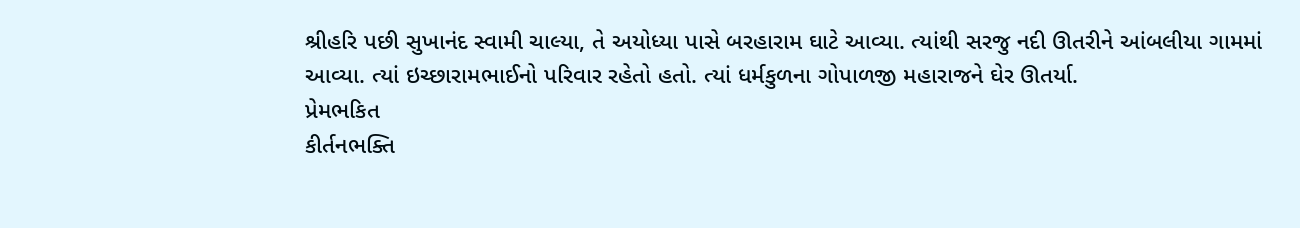શ્રીહરિ પછી સુખાનંદ સ્વામી ચાલ્યા, તે અયોધ્યા પાસે બરહારામ ઘાટે આવ્યા. ત્યાંથી સરજુ નદી ઊતરીને આંબલીયા ગામમાં આવ્યા. ત્યાં ઇચ્છારામભાઈનો પરિવાર રહેતો હતો. ત્યાં ધર્મકુળના ગોપાળજી મહારાજને ઘેર ઊતર્યા.
પ્રેમભકિત
કીર્તનભક્તિ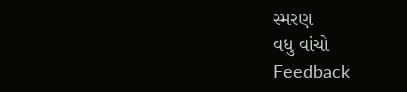સ્મરણ
વધુ વાંચો
Feedback